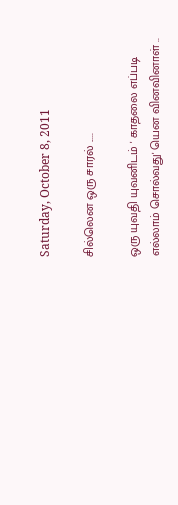Saturday, October 8, 2011

சில்லென ஒரு சாரல் .....

ஒரு யுவதி யுவனிடம் ' காதலை எப்படி எல்லாம் சொல்வது' யென வினவினாள் ..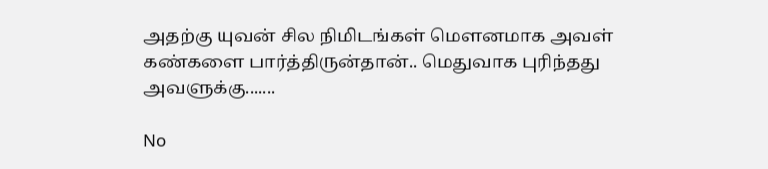அதற்கு யுவன் சில நிமிடங்கள் மௌனமாக அவள் கண்களை பார்த்திருன்தான்.. மெதுவாக புரிந்தது அவளுக்கு.......

No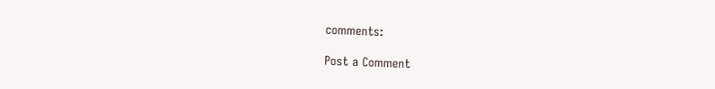comments:

Post a Comment